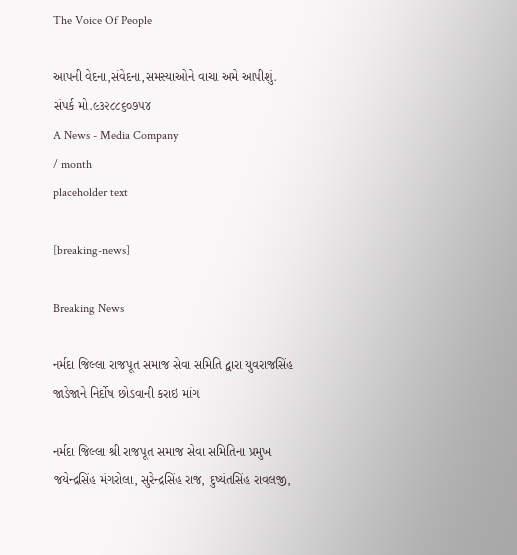The Voice Of People

આપની વેદના,સંવેદના,સમસ્યાઓને વાચા અમે આપીશું. સંપર્ક મો.૯૩૨૮૮૬૦૭૫૪
A News - Media Company
/ month
placeholder text

[breaking-news]

Breaking News

નર્મદા જિલ્લા રાજપૂત સમાજ સેવા સમિતિ દ્વારા યુવરાજસિંહ જાડેજાને નિર્દોષ છોડવાની કરાઇ માંગ

નર્મદા જિલ્લા શ્રી રાજપૂત સમાજ સેવા સમિતિના પ્રમુખ જયેન્દ્રસિંહ મંગરોલા, સુરેન્દ્રસિંહ રાજ, દુષ્યંતસિંહ રાવલજી,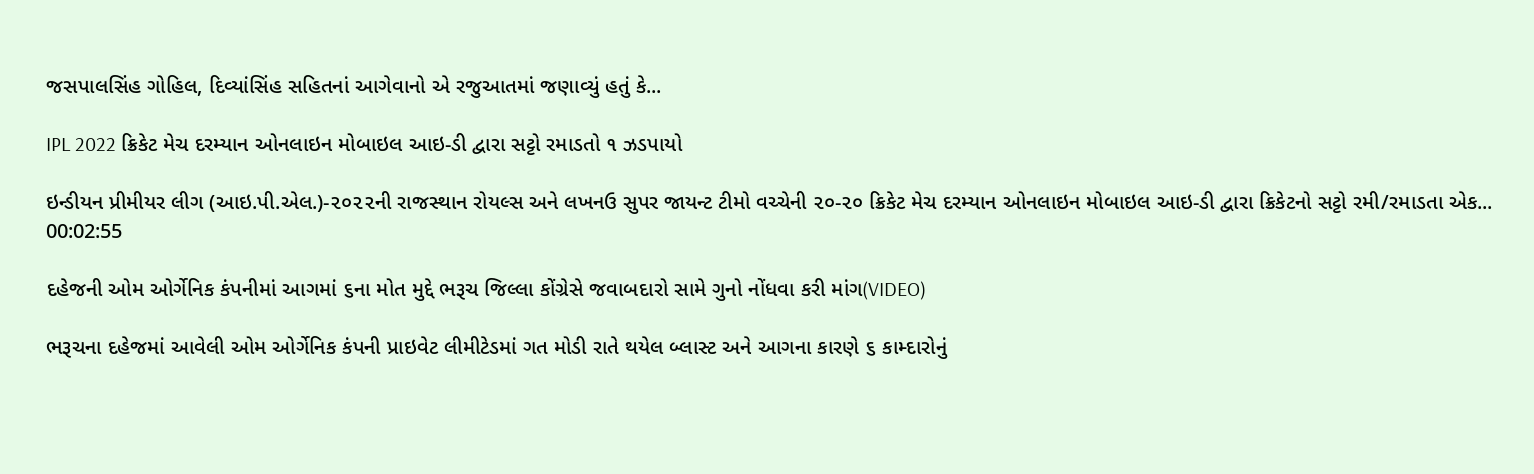જસપાલસિંહ ગોહિલ, દિવ્યાંસિંહ સહિતનાં આગેવાનો એ રજુઆતમાં જણાવ્યું હતું કે...

IPL 2022 ક્રિકેટ મેચ દરમ્યાન ઓનલાઇન મોબાઇલ આઇ-ડી દ્વારા સટ્ટો રમાડતો ૧ ઝડપાયો

ઇન્ડીયન પ્રીમીયર લીગ (આઇ.પી.એલ.)-૨૦૨૨ની રાજસ્થાન રોયલ્સ અને લખનઉ સુપર જાયન્ટ ટીમો વચ્ચેની ૨૦-૨૦ ક્રિકેટ મેચ દરમ્યાન ઓનલાઇન મોબાઇલ આઇ-ડી દ્વારા ક્રિકેટનો સટ્ટો રમી/રમાડતા એક...
00:02:55

દહેજની ઓમ ઓર્ગેનિક કંપનીમાં આગમાં ૬ના મોત મુદ્દે ભરૂચ જિલ્લા કોંગ્રેસે જવાબદારો સામે ગુનો નોંધવા કરી માંગ(VIDEO)

ભરૂચના દહેજમાં આવેલી ઓમ ઓર્ગેનિક કંપની પ્રાઇવેટ લીમીટેડમાં ગત મોડી રાતે થયેલ બ્લાસ્ટ અને આગના કારણે ૬ કામ્દારોનું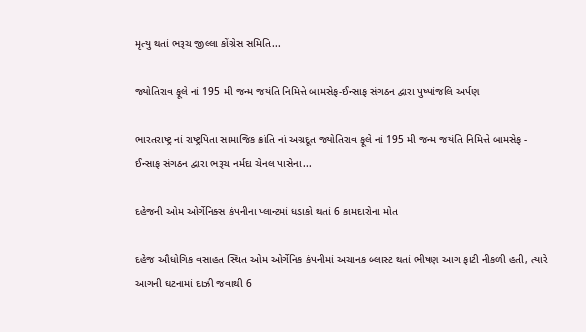મૃત્યુ થતાં ભરૂચ જીલ્લા કોંગ્રેસ સમિતિ...

જ્યોતિરાવ ફૂલે નાં 195 મી જન્મ જયંતિ નિમિત્તે બામસેફ-ઈન્સાફ સંગઠન દ્વારા પુષ્પાંજલિ અર્પણ

ભારતરાષ્ટ્ર નાં રાષ્ટ્રપિતા સામાજિક ક્રાંતિ નાં અગ્રદૂત જ્યોતિરાવ ફૂલે નાં 195 મી જન્મ જયંતિ નિમિત્તે બામસેફ - ઈન્સાફ સંગઠન દ્વારા ભરૂચ નર્મદા ચેનલ પાસેના...

દહેજની ઓમ ઓર્ગેનિક્સ કંપનીના પ્લાન્ટમાં ધડાકો થતાં 6 કામદારોના મોત

દહેજ ઔધોગિક વસાહત સ્થિત ઓમ ઓર્ગેનિક કંપનીમાં અચાનક બ્લાસ્ટ થતાં ભીષણ આગ ફાટી નીકળી હતી, ત્યારે આગની ઘટનામાં દાઝી જવાથી 6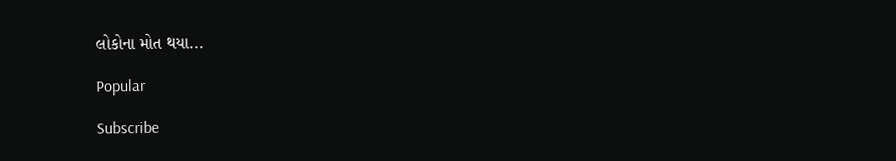લોકોના મોત થયા...

Popular

Subscribe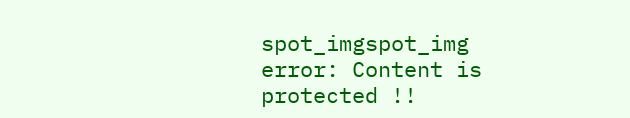spot_imgspot_img
error: Content is protected !!